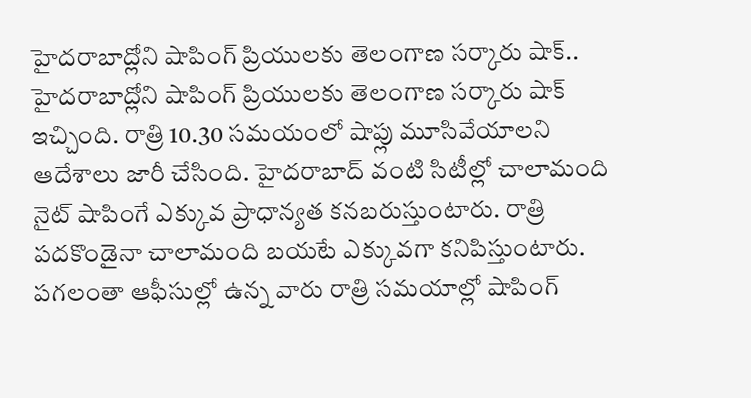హైదరాబాద్లోని షాపింగ్ ప్రియులకు తెలంగాణ సర్కారు షాక్..
హైదరాబాద్లోని షాపింగ్ ప్రియులకు తెలంగాణ సర్కారు షాక్ ఇచ్చింది. రాత్రి 10.30 సమయంలో షాప్లు మూసివేయాలని ఆదేశాలు జారీ చేసింది. హైదరాబాద్ వంటి సిటీల్లో చాలామంది నైట్ షాపింగే ఎక్కువ ప్రాధాన్యత కనబరుస్తుంటారు. రాత్రి పదకొండైనా చాలామంది బయటే ఎక్కువగా కనిపిస్తుంటారు. పగలంతా ఆఫీసుల్లో ఉన్న వారు రాత్రి సమయాల్లో షాపింగ్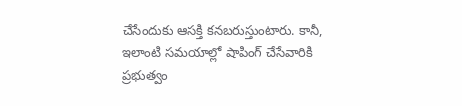చేసేందుకు ఆసక్తి కనబరుస్తుంటారు. కానీ, ఇలాంటి సమయాల్లో షాపింగ్ చేసేవారికి ప్రభుత్వం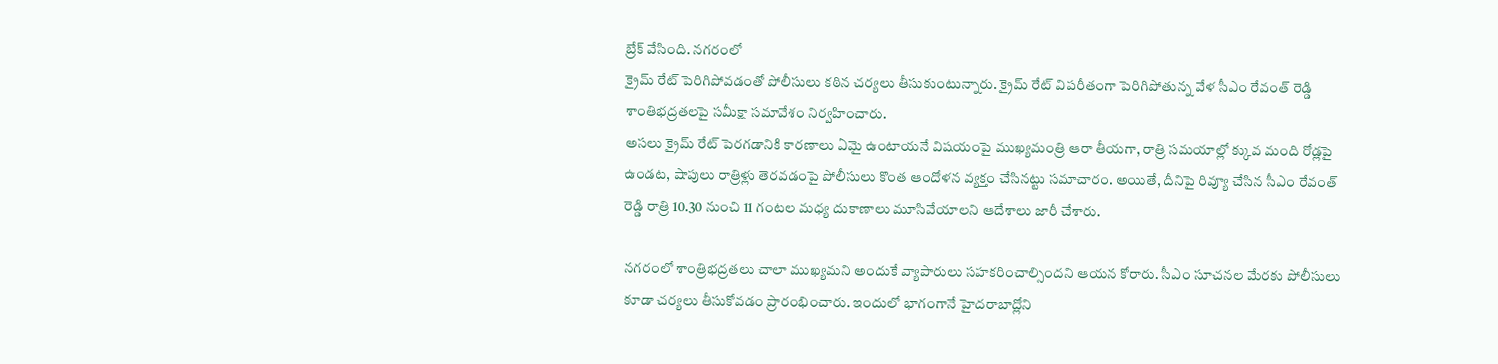బ్రేక్ వేసింది. నగరంలో
క్రైమ్ రేట్ పెరిగిపోవడంతో పోలీసులు కఠిన చర్యలు తీసుకుంటున్నారు. క్రైమ్ రేట్ విపరీతంగా పెరిగిపోతున్న వేళ సీఎం రేవంత్ రెడ్డి శాంతిభద్రతలపై సమీక్షా సమావేశం నిర్వహించారు.
అసలు క్రైమ్ రేట్ పెరగడానికి కారణాలు ఏమై ఉంటాయనే విషయంపై ముఖ్యమంత్రి ఆరా తీయగా, రాత్రి సమయాల్లో క్కువ మంది రోడ్లపై ఉండట, షాపులు రాత్రిళ్లు తెరవడంపై పోలీసులు కొంత ఆందోళన వ్యక్తం చేసినట్టు సమాచారం. అయితే, దీనిపై రివ్యూ చేసిన సీఎం రేవంత్ రెడ్డి రాత్రి 10.30 నుంచి 11 గంటల మధ్య దుకాణాలు మూసివేయాలని ఆదేశాలు జారీ చేశారు.

నగరంలో శాంత్రిభద్రతలు చాలా ముఖ్యమని అందుకే వ్యాపారులు సహకరించాల్సిందని ఆయన కోరారు. సీఎం సూచనల మేరకు పోలీసులు కూడా చర్యలు తీసుకోవడం ప్రారంభించారు. ఇందులో భాగంగానే హైదరాబాద్లోని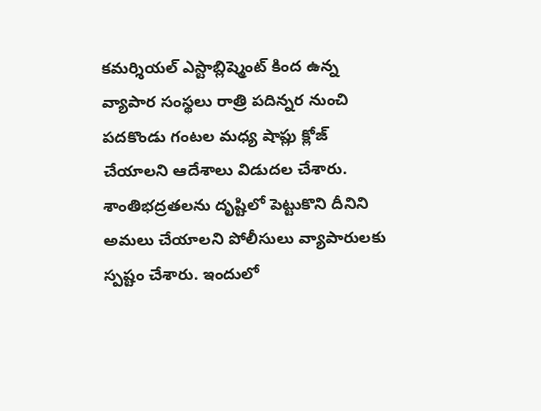కమర్శియల్ ఎస్టాబ్లిష్మెంట్ కింద ఉన్న వ్యాపార సంస్థలు రాత్రి పదిన్నర నుంచి పదకొండు గంటల మధ్య షాప్లు క్లోజ్ చేయాలని ఆదేశాలు విడుదల చేశారు. శాంతిభద్రతలను దృష్టిలో పెట్టుకొని దీనిని అమలు చేయాలని పోలీసులు వ్యాపారులకు స్పష్టం చేశారు. ఇందులో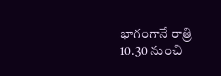భాగంగానే రాత్రి 10.30 నుంచి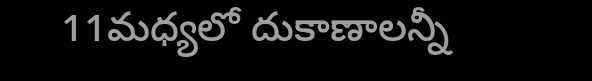11మధ్యలో దుకాణాలన్నీ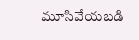మూసివేయబడి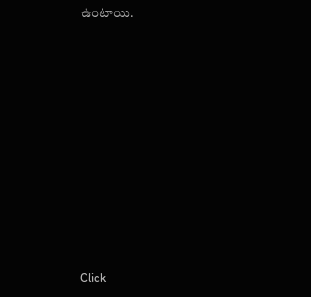ఉంటాయి.












Click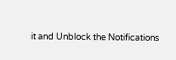it and Unblock the Notifications